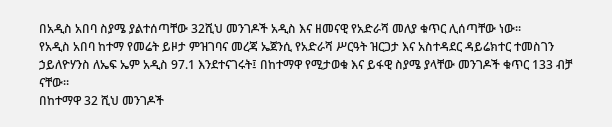በአዲስ አበባ ስያሜ ያልተሰጣቸው 32ሺህ መንገዶች አዲስ እና ዘመናዊ የአድራሻ መለያ ቁጥር ሊሰጣቸው ነው።
የአዲስ አበባ ከተማ የመሬት ይዞታ ምዝገባና መረጃ ኤጀንሲ የአድራሻ ሥርዓት ዝርጋታ እና አስተዳደር ዳይሬክተር ተመስገን ኃይለዮሃንስ ለኤፍ ኤም አዲስ 97.1 እንደተናገሩት፤ በከተማዋ የሚታወቁ እና ይፋዊ ስያሜ ያላቸው መንገዶች ቁጥር 133 ብቻ ናቸው።
በከተማዋ 32 ሺህ መንገዶች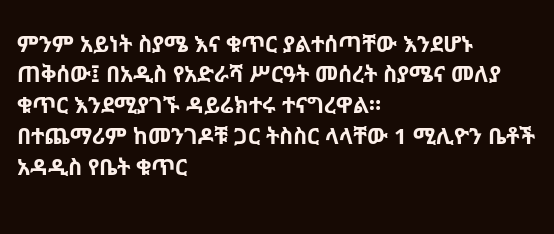ምንም አይነት ስያሜ እና ቁጥር ያልተሰጣቸው እንደሆኑ ጠቅሰው፤ በአዲስ የአድራሻ ሥርዓት መሰረት ስያሜና መለያ ቁጥር እንደሚያገኙ ዳይሬክተሩ ተናግረዋል።
በተጨማሪም ከመንገዶቹ ጋር ትስስር ላላቸው 1 ሚሊዮን ቤቶች አዳዲስ የቤት ቁጥር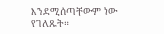እንደሚሰጣቸውም ነው የገለጹት።